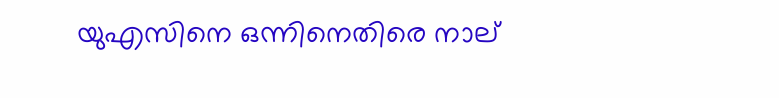യുഎസിനെ ഒന്നിനെതിരെ നാല്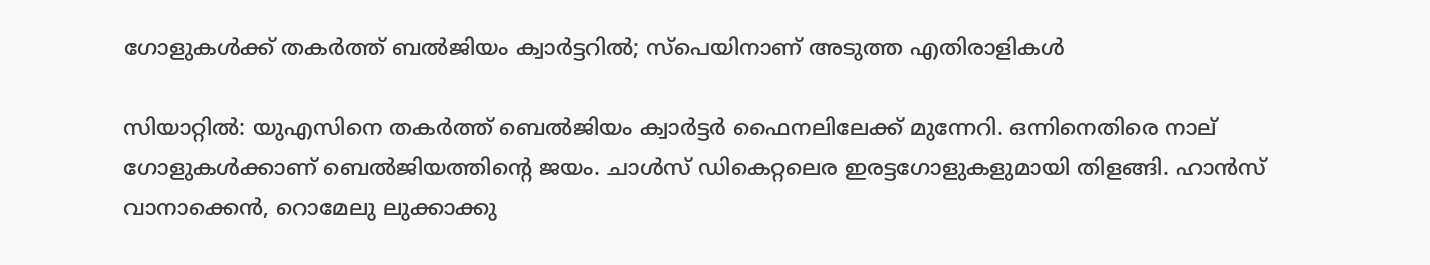ഗോളുകൾക്ക് തകർത്ത് ബൽജിയം ക്വാർട്ടറിൽ; സ്പെയിനാണ് അടുത്ത എതിരാളികൾ

സിയാറ്റിൽ: യുഎസിനെ തകർത്ത് ബെൽജിയം ക്വാർട്ടർ ഫൈനലിലേക്ക് മുന്നേറി. ഒന്നിനെതിരെ നാല് ഗോളുകൾക്കാണ് ബെൽജിയത്തിന്റെ ജയം. ചാൾസ് ഡികെറ്റലെര ഇരട്ടഗോളുകളുമായി തിളങ്ങി. ഹാൻസ് വാനാക്കെൻ, റൊമേലു ലുക്കാക്കു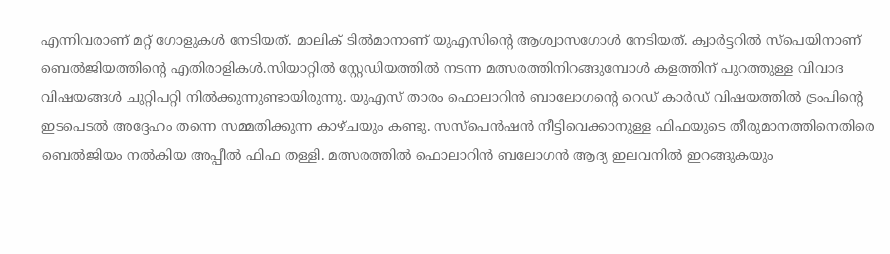എന്നിവരാണ് മറ്റ് ഗോളുകൾ നേടിയത്. മാലിക് ടിൽമാനാണ് യുഎസിന്റെ ആശ്വാസഗോൾ നേടിയത്. ക്വാർട്ടറിൽ സ്പെയിനാണ് ബെൽജിയത്തിന്റെ എതിരാളികൾ.സിയാറ്റിൽ സ്റ്റേഡിയത്തിൽ നടന്ന മത്സരത്തിനിറങ്ങുമ്പോൾ കളത്തിന് പുറത്തുള്ള വിവാദ വിഷയങ്ങൾ ചുറ്റിപറ്റി നിൽക്കുന്നുണ്ടായിരുന്നു. യുഎസ് താരം ഫൊലാറിൻ ബാലോഗന്റെ റെഡ് കാർഡ് വിഷയത്തിൽ ട്രംപിന്റെ ഇടപെടൽ അദ്ദേഹം തന്നെ സമ്മതിക്കുന്ന കാഴ്ചയും കണ്ടു. സസ്‌പെൻഷൻ നീട്ടിവെക്കാനുള്ള ഫിഫയുടെ തീരുമാനത്തിനെതിരെ ബെൽജിയം നൽകിയ അപ്പീൽ ഫിഫ തള്ളി. മത്സരത്തിൽ ഫൊലാറിൻ ബലോഗൻ ആദ്യ ഇലവനിൽ ഇറങ്ങുകയും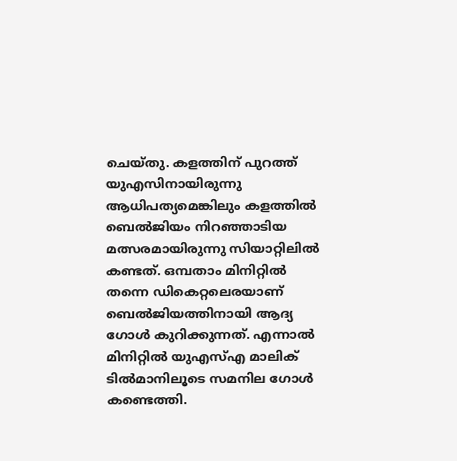ചെയ്തു. കളത്തിന് പുറത്ത് യുഎസിനായിരുന്നു ആധിപത്യമെങ്കിലും കളത്തിൽ ബെൽജിയം നിറഞ്ഞാടിയ മത്സരമായിരുന്നു സിയാറ്റിലിൽ കണ്ടത്. ഒമ്പതാം മിനിറ്റിൽ തന്നെ ഡികെറ്റലെരയാണ് ബെൽജിയത്തിനായി ആദ്യ ഗോൾ കുറിക്കുന്നത്. എന്നാൽ മിനിറ്റിൽ യുഎസ്എ മാലിക് ടിൽമാനിലൂടെ സമനില ഗോൾ കണ്ടെത്തി.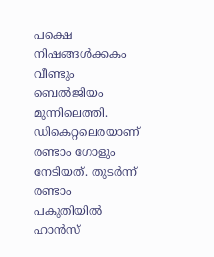പക്ഷെ നിഷങ്ങൾക്കകം വീണ്ടും ബെൽജിയം മുന്നിലെത്തി. ഡികെറ്റലെരയാണ് രണ്ടാം ഗോളും നേടിയത്. തുടർന്ന് രണ്ടാം പകുതിയിൽ ഹാൻസ്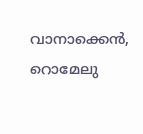വാനാക്കെൻ, റൊമേലു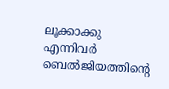ലൂക്കാക്കു എന്നിവർ ബെൽജിയത്തിന്റെ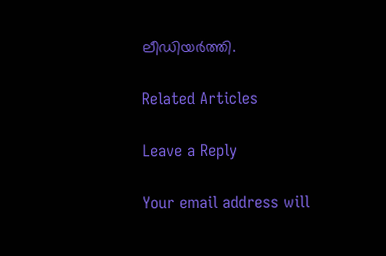ലീഡിയർത്തി.

Related Articles

Leave a Reply

Your email address will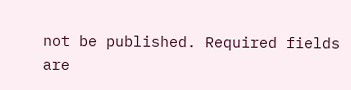not be published. Required fields are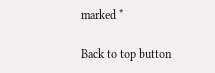marked *

Back to top button